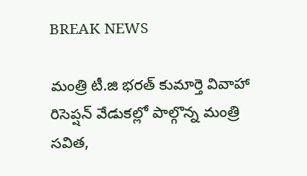BREAK NEWS

మంత్రి టీ.జి భరత్ కుమార్తె వివాహా రిసెప్షన్ వేడుకల్లో పాల్గొన్న మంత్రి సవిత,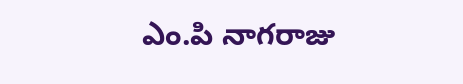ఎం.పి నాగరాజు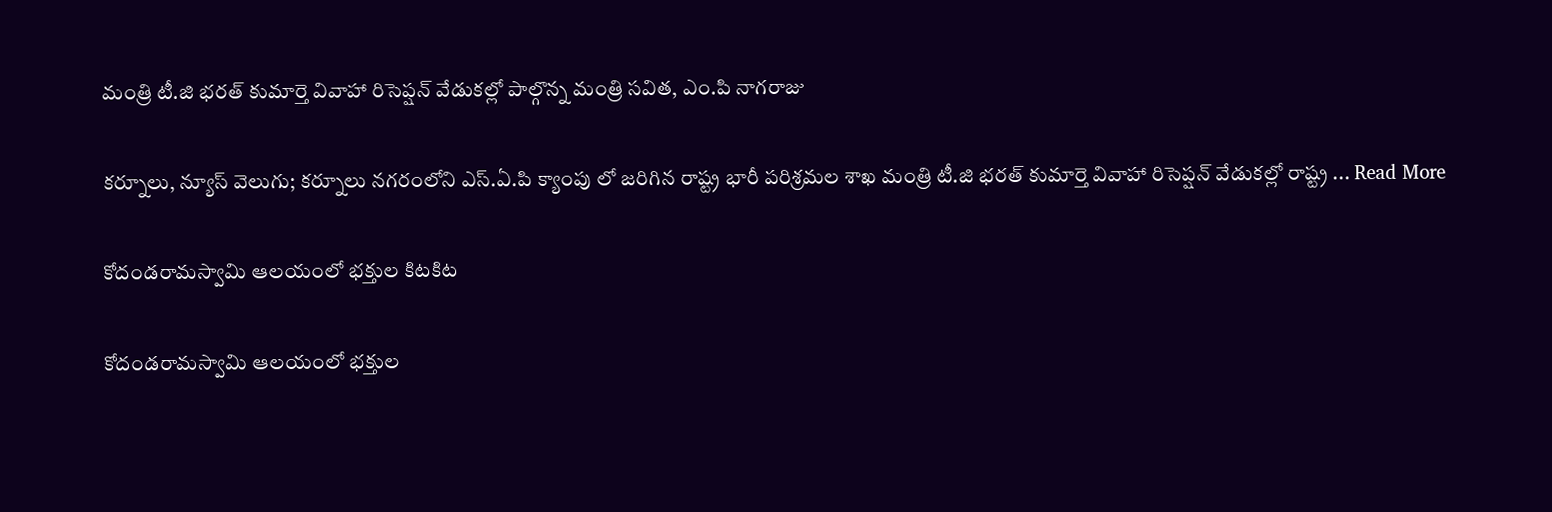మంత్రి టీ.జి భరత్ కుమార్తె వివాహా రిసెప్షన్ వేడుకల్లో పాల్గొన్న మంత్రి సవిత, ఎం.పి నాగరాజు

కర్నూలు, న్యూస్ వెలుగు; కర్నూలు నగరంలోని ఎస్.ఏ.పి క్యాంపు లో జరిగిన రాష్ట్ర భారీ పరిశ్రమల శాఖ మంత్రి టీ.జి భరత్ కుమార్తె వివాహా రిసెప్షన్ వేడుకల్లో రాష్ట్ర ... Read More

కోదండరామస్వామి ఆలయంలో భక్తుల కిటకిట

కోదండరామస్వామి ఆలయంలో భక్తుల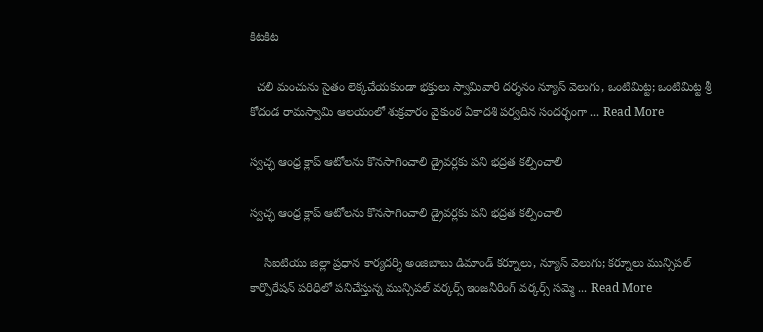కిటకిట

  చలి మంచును సైతం లెక్కచేయకుండా భక్తులు స్వామివారి దర్శనం న్యూస్ వెలుగు, ఒంటిమిట్ట; ఒంటిమిట్ట శ్రీ కోదండ రామస్వామి ఆలయంలో శుక్రవారం వైకుంఠ ఏకాదశి పర్వదిన సందర్భంగా ... Read More

స్వచ్ఛ ఆంధ్ర క్లాప్ ఆటోలను కొనసాగించాలి డ్రైవర్లకు పని భద్రత కల్పించాలి

స్వచ్ఛ ఆంధ్ర క్లాప్ ఆటోలను కొనసాగించాలి డ్రైవర్లకు పని భద్రత కల్పించాలి

    సిఐటియు జిల్లా ప్రధాన కార్యదర్శి అంజిబాబు డిమాండ్ కర్నూలు, న్యూస్ వెలుగు; కర్నూలు మున్సిపల్ కార్పొరేషన్ పరిధిలో పనిచేస్తున్న మున్సిపల్ వర్కర్స్ ఇంజనీరింగ్ వర్కర్స్ సమ్మె ... Read More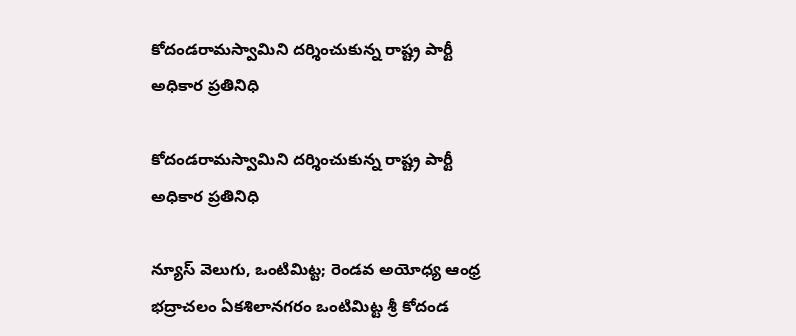కోదండరామస్వామిని దర్శించుకున్న రాష్ట్ర పార్టీ అధికార ప్రతినిధి

కోదండరామస్వామిని దర్శించుకున్న రాష్ట్ర పార్టీ అధికార ప్రతినిధి

న్యూస్ వెలుగు, ఒంటిమిట్ట; రెండవ అయోధ్య ఆంధ్ర భద్రాచలం ఏకశిలానగరం ఒంటిమిట్ట శ్రీ కోదండ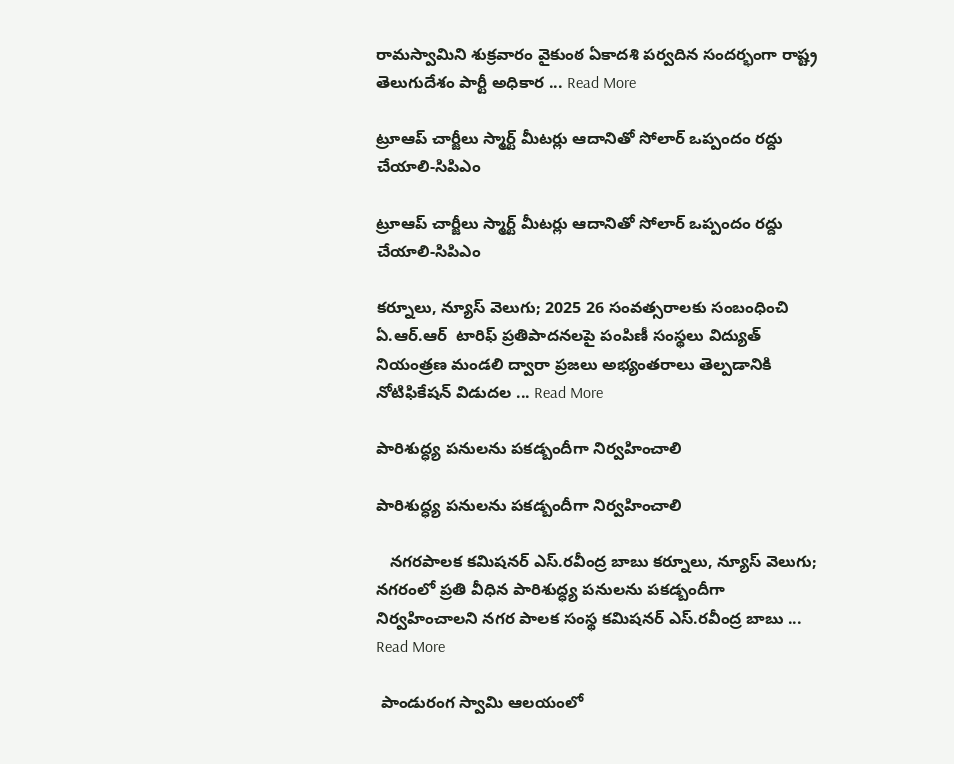రామస్వామిని శుక్రవారం వైకుంఠ ఏకాదశి పర్వదిన సందర్భంగా రాష్ట్ర తెలుగుదేశం పార్టీ అధికార ... Read More

ట్రూఆప్ చార్జీలు స్మార్ట్ మీటర్లు ఆదానితో సోలార్ ఒప్పందం రద్దు చేయాలి-సిపిఎం

ట్రూఆప్ చార్జీలు స్మార్ట్ మీటర్లు ఆదానితో సోలార్ ఒప్పందం రద్దు చేయాలి-సిపిఎం

కర్నూలు, న్యూస్ వెలుగు; 2025 26 సంవత్సరాలకు సంబంధించి ఏ.ఆర్.ఆర్  టారిఫ్ ప్రతిపాదనలపై పంపిణీ సంస్థలు విద్యుత్ నియంత్రణ మండలి ద్వారా ప్రజలు అభ్యంతరాలు తెల్పడానికి నోటిఫికేషన్ విడుదల ... Read More

పారిశుద్ధ్య పనులను పకడ్బందీగా నిర్వహించాలి

పారిశుద్ధ్య పనులను పకడ్బందీగా నిర్వహించాలి

   నగరపాలక కమిషనర్ ఎస్.రవీంద్ర బాబు కర్నూలు, న్యూస్ వెలుగు; నగరంలో ప్రతి వీధిన పారిశుద్ధ్య పనులను పకడ్బందీగా నిర్వహించాలని నగర పాలక సంస్థ కమిషనర్ ఎస్.రవీంద్ర బాబు ... Read More

 పాండురంగ స్వామి ఆలయంలో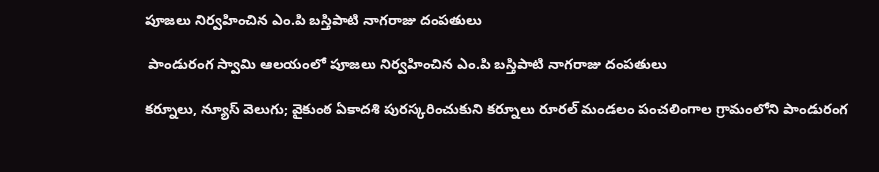పూజలు నిర్వహించిన ఎం.పి బస్తిపాటి నాగరాజు దంపతులు

 పాండురంగ స్వామి ఆలయంలో పూజలు నిర్వహించిన ఎం.పి బస్తిపాటి నాగరాజు దంపతులు

కర్నూలు, న్యూస్ వెలుగు; వైకుంఠ ఏకాదశి పురస్కరించుకుని కర్నూలు రూరల్ మండలం పంచలింగాల గ్రామంలోని పాండురంగ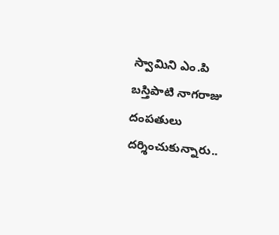స్వామిని ఎం.పి బస్తిపాటి నాగరాజు దంపతులు దర్శించుకున్నారు..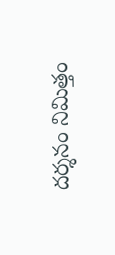దర్శనం నిమిత్తం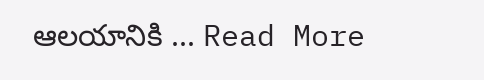ఆలయానికి ... Read More